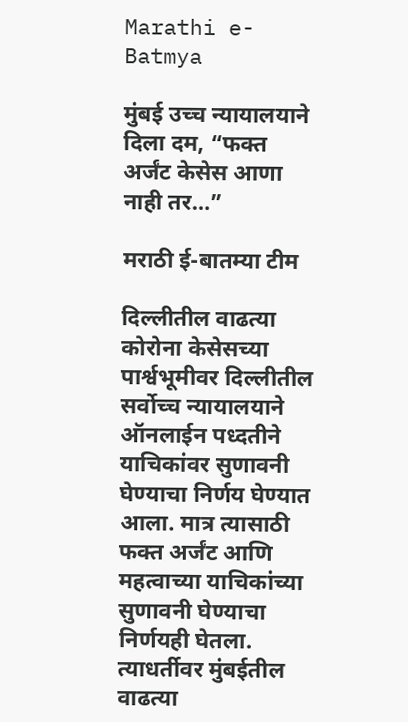Marathi e-Batmya

मुंबई उच्च न्यायालयाने दिला दम, “फक्त अर्जंट केसेस आणा नाही तर…”

मराठी ई-बातम्या टीम

दिल्लीतील वाढत्या कोरोना केसेसच्या पार्श्वभूमीवर दिल्लीतील सर्वोच्च न्यायालयाने ऑनलाईन पध्दतीने याचिकांवर सुणावनी घेण्याचा निर्णय घेण्यात आला. मात्र त्यासाठी फक्त अर्जंट आणि महत्वाच्या याचिकांच्या सुणावनी घेण्याचा निर्णयही घेतला. त्याधर्तीवर मुंबईतील वाढत्या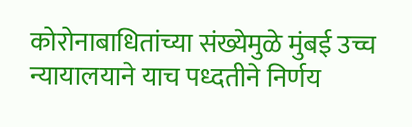कोरोनाबाधितांच्या संख्येमुळे मुंबई उच्च न्यायालयाने याच पध्दतीने निर्णय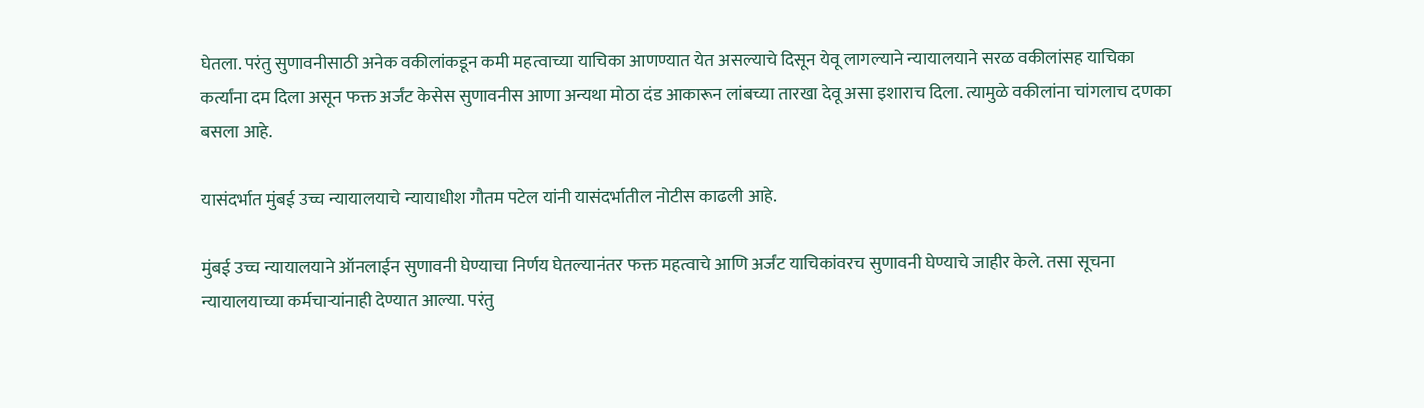घेतला. परंतु सुणावनीसाठी अनेक वकीलांकडून कमी महत्वाच्या याचिका आणण्यात येत असल्याचे दिसून येवू लागल्याने न्यायालयाने सरळ वकीलांसह याचिका कर्त्यांना दम दिला असून फक्त अर्जंट केसेस सुणावनीस आणा अन्यथा मोठा दंड आकारून लांबच्या तारखा देवू असा इशाराच दिला. त्यामुळे वकीलांना चांगलाच दणका बसला आहे.

यासंदर्भात मुंबई उच्च न्यायालयाचे न्यायाधीश गौतम पटेल यांनी यासंदर्भातील नोटीस काढली आहे.

मुंबई उच्च न्यायालयाने ऑनलाईन सुणावनी घेण्याचा निर्णय घेतल्यानंतर फक्त महत्वाचे आणि अर्जंट याचिकांवरच सुणावनी घेण्याचे जाहीर केले. तसा सूचना न्यायालयाच्या कर्मचाऱ्यांनाही देण्यात आल्या. परंतु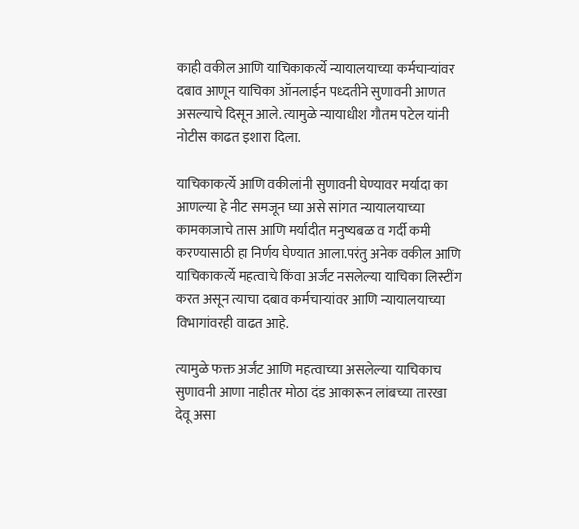काही वकील आणि याचिकाकर्त्ये न्यायालयाच्या कर्मचाऱ्यांवर दबाव आणून याचिका ऑनलाईन पध्दतीने सुणावनी आणत असल्याचे दिसून आले. त्यामुळे न्यायाधीश गौतम पटेल यांनी नोटीस काढत इशारा दिला.

याचिकाकर्त्ये आणि वकीलांनी सुणावनी घेण्यावर मर्यादा का आणल्या हे नीट समजून घ्या असे सांगत न्यायालयाच्या कामकाजाचे तास आणि मर्यादीत मनुष्यबळ व गर्दी कमी करण्यासाठी हा निर्णय घेण्यात आला.परंतु अनेक वकील आणि याचिकाकर्त्ये महत्वाचे किंवा अर्जंट नसलेल्या याचिका लिस्टींग करत असून त्याचा दबाव कर्मचाऱ्यांवर आणि न्यायालयाच्या विभागांवरही वाढत आहे.

त्यामुळे फक्त अर्जंट आणि महत्वाच्या असलेल्या याचिकाच सुणावनी आणा नाहीतर मोठा दंड आकारून लांबच्या तारखा देवू असा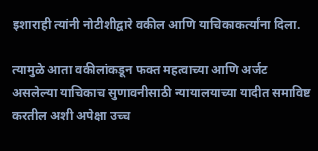इशाराही त्यांनी नोटीशीद्वारे वकील आणि याचिकाकर्त्यांना दिला.

त्यामुळे आता वकीलांकडून फक्त महत्वाच्या आणि अर्जट असलेल्या याचिकाच सुणावनीसाठी न्यायालयाच्या यादीत समाविष्ट करतील अशी अपेक्षा उच्च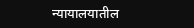न्यायालयातील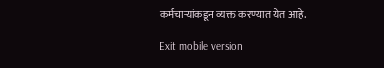कर्मचाऱ्यांकडून व्यक्त करण्यात येत आहे.

Exit mobile version